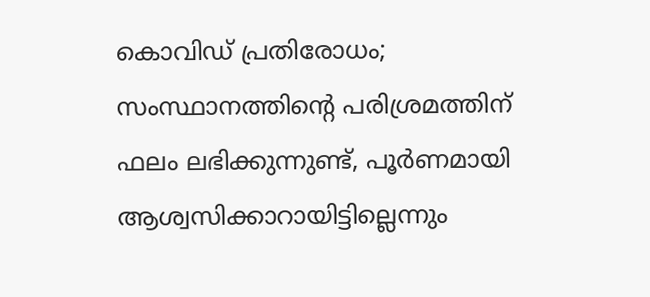കൊവിഡ് പ്രതിരോധം; സംസ്ഥാനത്തിന്റെ പരിശ്രമത്തിന് ഫലം ലഭിക്കുന്നുണ്ട്, പൂര്‍ണമായി ആശ്വസിക്കാറായിട്ടില്ലെന്നും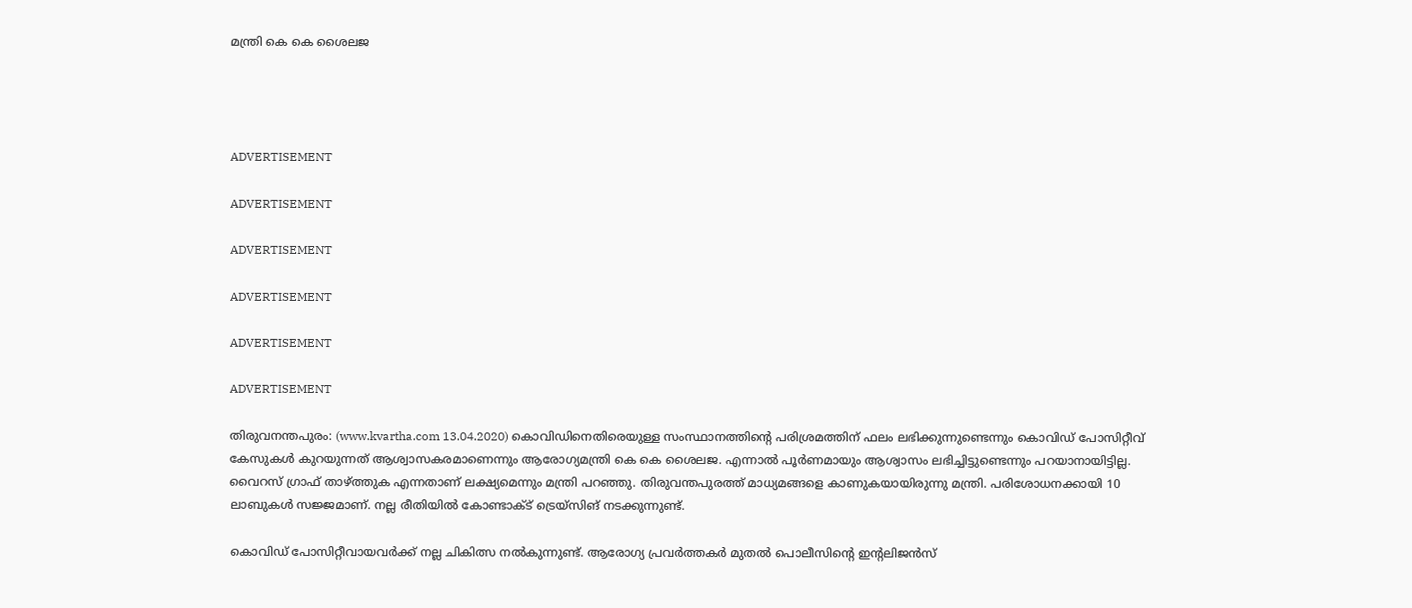മന്ത്രി കെ കെ ശൈലജ




ADVERTISEMENT

ADVERTISEMENT

ADVERTISEMENT

ADVERTISEMENT

ADVERTISEMENT

ADVERTISEMENT

തിരുവനന്തപുരം: (www.kvartha.com 13.04.2020) കൊവിഡിനെതിരെയുള്ള സംസ്ഥാനത്തിന്റെ പരിശ്രമത്തിന് ഫലം ലഭിക്കുന്നുണ്ടെന്നും കൊവിഡ് പോസിറ്റീവ് കേസുകള്‍ കുറയുന്നത് ആശ്വാസകരമാണെന്നും ആരോഗ്യമന്ത്രി കെ കെ ശൈലജ. എന്നാല്‍ പൂര്‍ണമായും ആശ്വാസം ലഭിച്ചിട്ടുണ്ടെന്നും പറയാനായിട്ടില്ല. വൈറസ് ഗ്രാഫ് താഴ്ത്തുക എന്നതാണ് ലക്ഷ്യമെന്നും മന്ത്രി പറഞ്ഞു. തിരുവന്തപുരത്ത് മാധ്യമങ്ങളെ കാണുകയായിരുന്നു മന്ത്രി. പരിശോധനക്കായി 10 ലാബുകള്‍ സജ്ജമാണ്. നല്ല രീതിയില്‍ കോണ്ടാക്ട് ട്രെയ്‌സിങ് നടക്കുന്നുണ്ട്.

കൊവിഡ് പോസിറ്റീവായവര്‍ക്ക് നല്ല ചികിത്സ നല്‍കുന്നുണ്ട്. ആരോഗ്യ പ്രവര്‍ത്തകര്‍ മുതല്‍ പൊലീസിന്റെ ഇന്റലിജന്‍സ്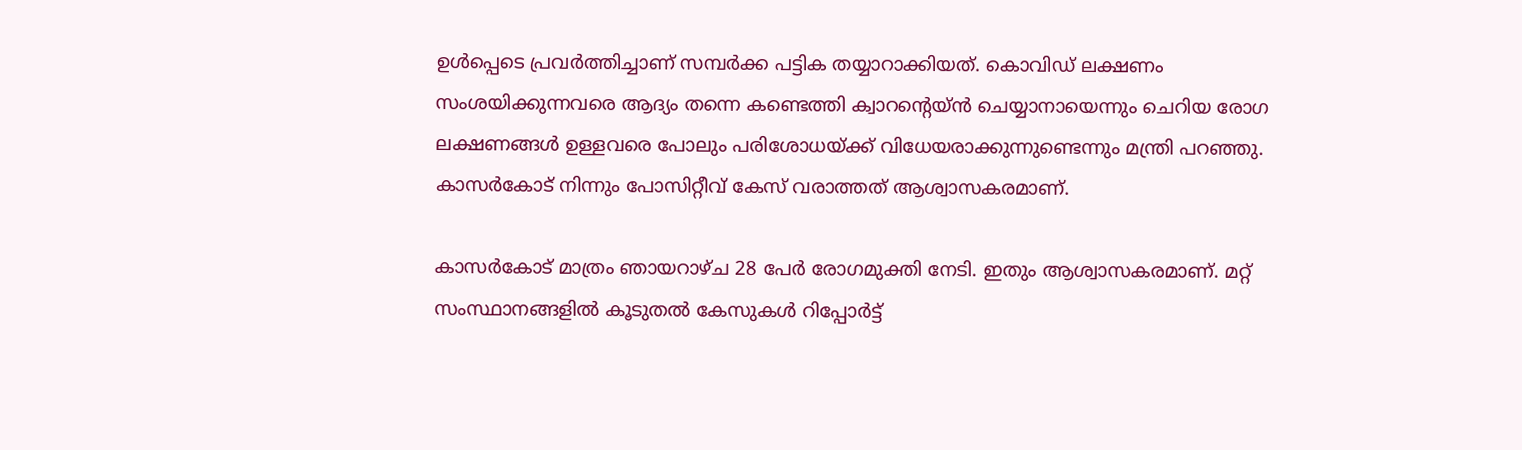ഉള്‍പ്പെടെ പ്രവര്‍ത്തിച്ചാണ് സമ്പര്‍ക്ക പട്ടിക തയ്യാറാക്കിയത്. കൊവിഡ് ലക്ഷണം സംശയിക്കുന്നവരെ ആദ്യം തന്നെ കണ്ടെത്തി ക്വാറന്റെയ്ന്‍ ചെയ്യാനായെന്നും ചെറിയ രോഗ ലക്ഷണങ്ങള്‍ ഉള്ളവരെ പോലും പരിശോധയ്ക്ക് വിധേയരാക്കുന്നുണ്ടെന്നും മന്ത്രി പറഞ്ഞു. കാസര്‍കോട് നിന്നും പോസിറ്റീവ് കേസ് വരാത്തത് ആശ്വാസകരമാണ്.

കാസര്‍കോട് മാത്രം ഞായറാഴ്ച 28 പേര്‍ രോഗമുക്തി നേടി. ഇതും ആശ്വാസകരമാണ്. മറ്റ് സംസ്ഥാനങ്ങളില്‍ കൂടുതല്‍ കേസുകള്‍ റിപ്പോര്‍ട്ട്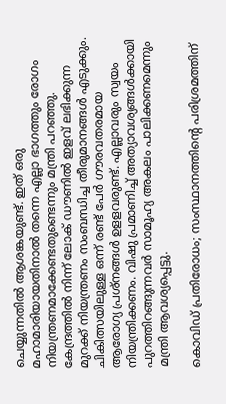ചെയ്യുന്നതില്‍ ആശങ്കയുണ്ട്. ഇത് ഒരു മഹാമാരിയായതിനാല്‍ തന്നെ എല്ലാ ഭാഗത്തും രോഗം നിയന്ത്രണമാക്കേണ്ടതുണ്ടെന്നും മന്ത്രി പറഞ്ഞു. കേന്ദ്രത്തില്‍ നിന്ന് ലോക് ഡൗണില്‍ ഇളവ് ലഭിക്കുന്ന മുറക്ക് നിയന്ത്രണം സംബന്ധിച്ച തീരുമാനങ്ങള്‍ എടുക്കും. ചികിത്സയിലുള്ള ഒന്ന് രണ്ട് പേര്‍ ഗൗരവതരമായ ആരോഗ്യ പ്രശ്‌നങ്ങള്‍ ഉളളവരുണ്ട്. എല്ലാവരും സ്വയം നിയന്ത്രിക്കണം. വിഷു പ്രമാണിച്ച് അത്യാവശ്യങ്ങള്‍ക്കായി പുറത്തിറങ്ങുന്നവര്‍ സാമൂഹ്യ അകലം പാലിക്കണമെന്നും മന്ത്രി ആവശ്യപ്പെട്ടു.

കൊവിഡ് പ്രതിരോധം; സംസ്ഥാനത്തിന്റെ പരിശ്രമത്തിന്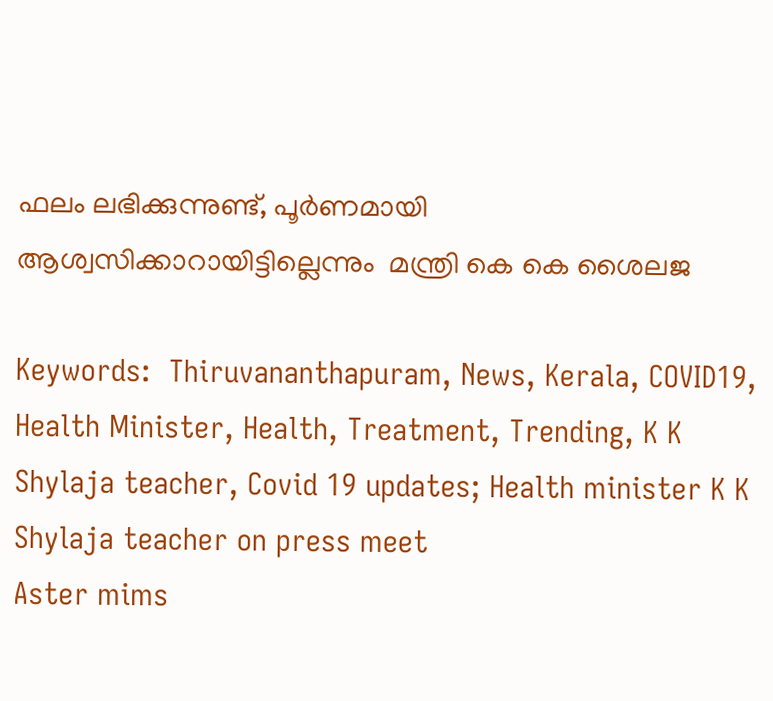ഫലം ലഭിക്കുന്നുണ്ട്, പൂര്‍ണമായി ആശ്വസിക്കാറായിട്ടില്ലെന്നും  മന്ത്രി കെ കെ ശൈലജ

Keywords:  Thiruvananthapuram, News, Kerala, COVID19, Health Minister, Health, Treatment, Trending, K K Shylaja teacher, Covid 19 updates; Health minister K K Shylaja teacher on press meet
Aster mims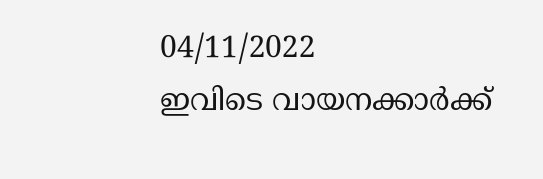04/11/2022
ഇവിടെ വായനക്കാർക്ക്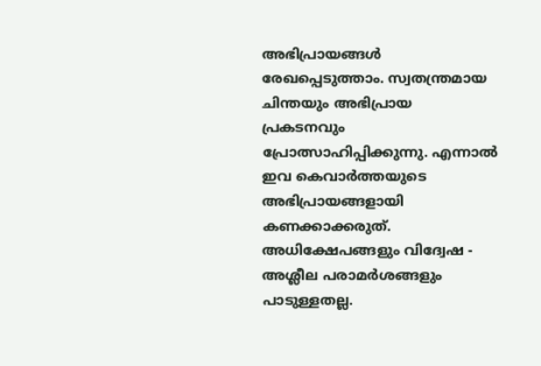അഭിപ്രായങ്ങൾ രേഖപ്പെടുത്താം. സ്വതന്ത്രമായ ചിന്തയും അഭിപ്രായ പ്രകടനവും പ്രോത്സാഹിപ്പിക്കുന്നു. എന്നാൽ ഇവ കെവാർത്തയുടെ അഭിപ്രായങ്ങളായി കണക്കാക്കരുത്. അധിക്ഷേപങ്ങളും വിദ്വേഷ - അശ്ലീല പരാമർശങ്ങളും പാടുള്ളതല്ല.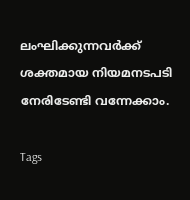ലംഘിക്കുന്നവർക്ക് ശക്തമായ നിയമനടപടി നേരിടേണ്ടി വന്നേക്കാം.

Tags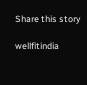Share this story

wellfitindia